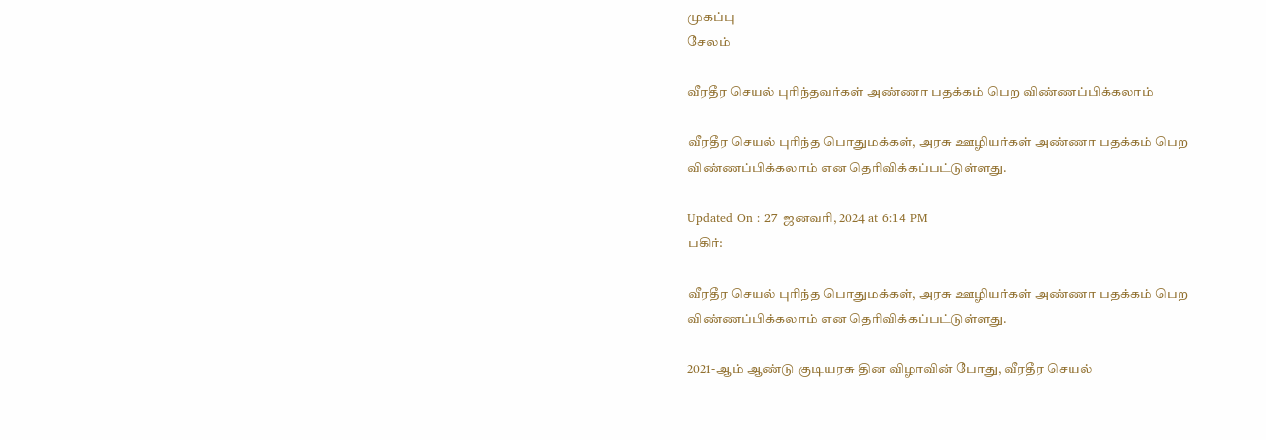முகப்பு
சேலம்

வீரதீர செயல் புரிந்தவர்கள் அண்ணா பதக்கம் பெற விண்ணப்பிக்கலாம்

வீரதீர செயல் புரிந்த பொதுமக்கள், அரசு ஊழியர்கள் அண்ணா பதக்கம் பெற விண்ணப்பிக்கலாம் என தெரிவிக்கப்பட்டுள்ளது.

Updated On : 27 ஜனவரி, 2024 at 6:14 PM
பகிர்:

வீரதீர செயல் புரிந்த பொதுமக்கள், அரசு ஊழியர்கள் அண்ணா பதக்கம் பெற விண்ணப்பிக்கலாம் என தெரிவிக்கப்பட்டுள்ளது.

2021-ஆம் ஆண்டு குடியரசு தின விழாவின் போது, வீரதீர செயல்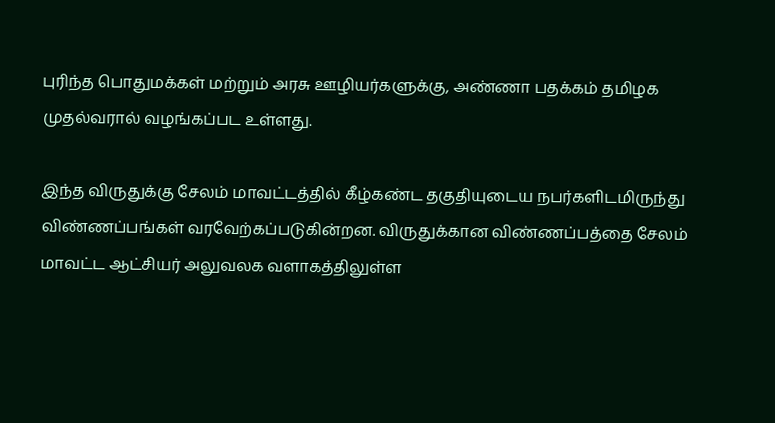புரிந்த பொதுமக்கள் மற்றும் அரசு ஊழியர்களுக்கு, அண்ணா பதக்கம் தமிழக முதல்வரால் வழங்கப்பட உள்ளது.

இந்த விருதுக்கு சேலம் மாவட்டத்தில் கீழ்கண்ட தகுதியுடைய நபர்களிடமிருந்து விண்ணப்பங்கள் வரவேற்கப்படுகின்றன. விருதுக்கான விண்ணப்பத்தை சேலம் மாவட்ட ஆட்சியர் அலுவலக வளாகத்திலுள்ள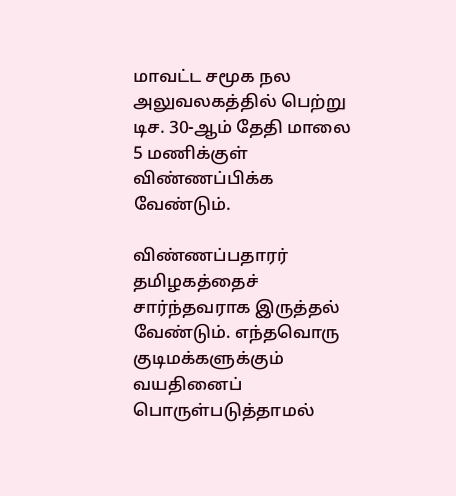மாவட்ட சமூக நல அலுவலகத்தில் பெற்று டிச. 30-ஆம் தேதி மாலை 5 மணிக்குள் விண்ணப்பிக்க வேண்டும்.

விண்ணப்பதாரர் தமிழகத்தைச் சார்ந்தவராக இருத்தல் வேண்டும். எந்தவொரு குடிமக்களுக்கும் வயதினைப் பொருள்படுத்தாமல்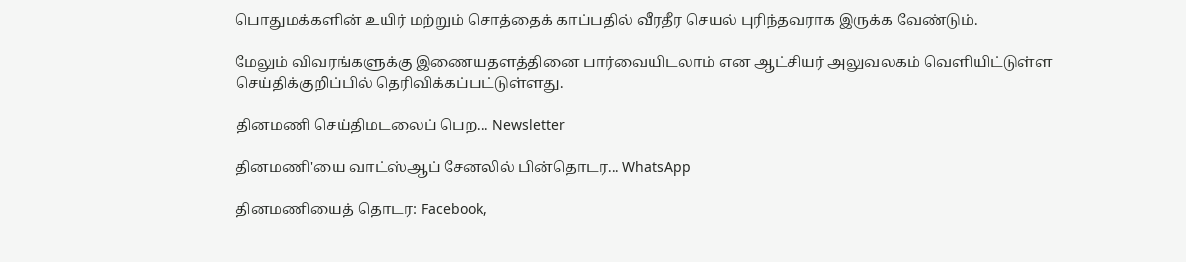பொதுமக்களின் உயிர் மற்றும் சொத்தைக் காப்பதில் வீரதீர செயல் புரிந்தவராக இருக்க வேண்டும்.

மேலும் விவரங்களுக்கு இணையதளத்தினை பார்வையிடலாம் என ஆட்சியர் அலுவலகம் வெளியிட்டுள்ள செய்திக்குறிப்பில் தெரிவிக்கப்பட்டுள்ளது.

தினமணி செய்திமடலைப் பெற... Newsletter

தினமணி'யை வாட்ஸ்ஆப் சேனலில் பின்தொடர... WhatsApp

தினமணியைத் தொடர: Facebook,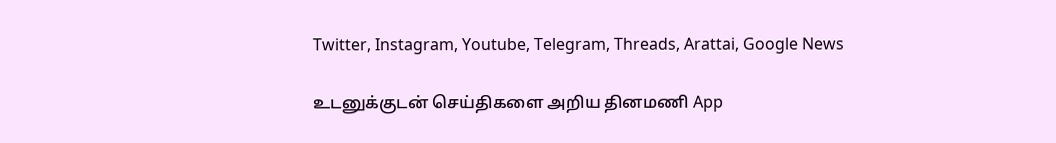Twitter, Instagram, Youtube, Telegram, Threads, Arattai, Google News

உடனுக்குடன் செய்திகளை அறிய தினமணி App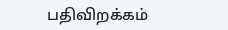பதிவிறக்கம்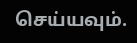செய்யவும்.